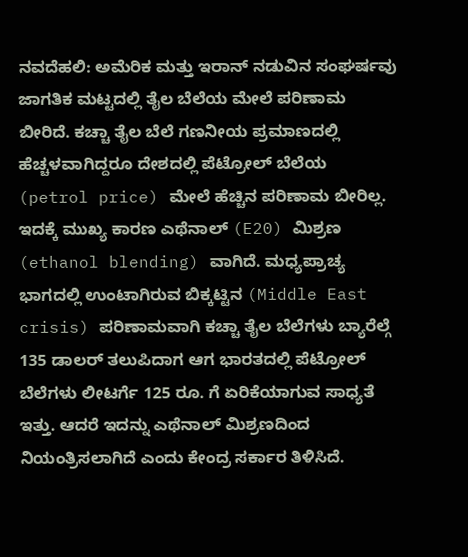ನವದೆಹಲಿ: ಅಮೆರಿಕ ಮತ್ತು ಇರಾನ್ ನಡುವಿನ ಸಂಘರ್ಷವು ಜಾಗತಿಕ ಮಟ್ಟದಲ್ಲಿ ತೈಲ ಬೆಲೆಯ ಮೇಲೆ ಪರಿಣಾಮ ಬೀರಿದೆ. ಕಚ್ಚಾ ತೈಲ ಬೆಲೆ ಗಣನೀಯ ಪ್ರಮಾಣದಲ್ಲಿ ಹೆಚ್ಚಳವಾಗಿದ್ದರೂ ದೇಶದಲ್ಲಿ ಪೆಟ್ರೋಲ್ ಬೆಲೆಯ (petrol price) ಮೇಲೆ ಹೆಚ್ಚಿನ ಪರಿಣಾಮ ಬೀರಿಲ್ಲ. ಇದಕ್ಕೆ ಮುಖ್ಯ ಕಾರಣ ಎಥೆನಾಲ್ (E20) ಮಿಶ್ರಣ (ethanol blending) ವಾಗಿದೆ. ಮಧ್ಯಪ್ರಾಚ್ಯ ಭಾಗದಲ್ಲಿ ಉಂಟಾಗಿರುವ ಬಿಕ್ಕಟ್ಟಿನ (Middle East crisis) ಪರಿಣಾಮವಾಗಿ ಕಚ್ಚಾ ತೈಲ ಬೆಲೆಗಳು ಬ್ಯಾರೆಲ್ಗೆ 135 ಡಾಲರ್ ತಲುಪಿದಾಗ ಆಗ ಭಾರತದಲ್ಲಿ ಪೆಟ್ರೋಲ್ ಬೆಲೆಗಳು ಲೀಟರ್ಗೆ 125 ರೂ. ಗೆ ಏರಿಕೆಯಾಗುವ ಸಾಧ್ಯತೆ ಇತ್ತು. ಆದರೆ ಇದನ್ನು ಎಥೆನಾಲ್ ಮಿಶ್ರಣದಿಂದ ನಿಯಂತ್ರಿಸಲಾಗಿದೆ ಎಂದು ಕೇಂದ್ರ ಸರ್ಕಾರ ತಿಳಿಸಿದೆ.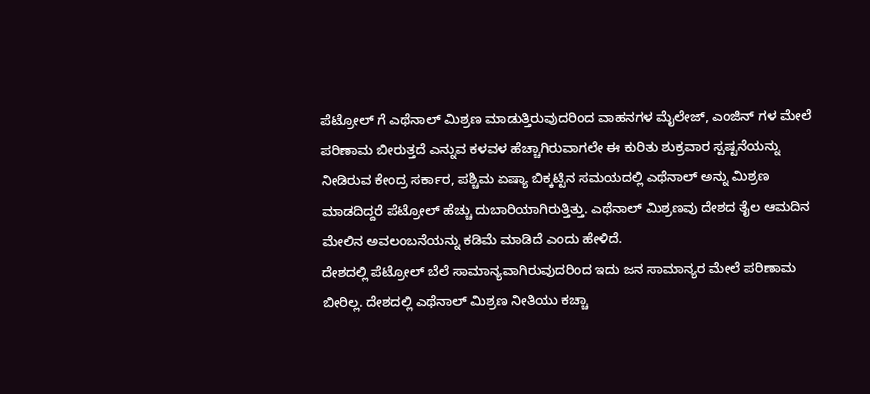ಪೆಟ್ರೋಲ್ ಗೆ ಎಥೆನಾಲ್ ಮಿಶ್ರಣ ಮಾಡುತ್ತಿರುವುದರಿಂದ ವಾಹನಗಳ ಮೈಲೇಜ್, ಎಂಜಿನ್ ಗಳ ಮೇಲೆ ಪರಿಣಾಮ ಬೀರುತ್ತದೆ ಎನ್ನುವ ಕಳವಳ ಹೆಚ್ಚಾಗಿರುವಾಗಲೇ ಈ ಕುರಿತು ಶುಕ್ರವಾರ ಸ್ಪಷ್ಟನೆಯನ್ನು ನೀಡಿರುವ ಕೇಂದ್ರ ಸರ್ಕಾರ, ಪಶ್ಚಿಮ ಏಷ್ಯಾ ಬಿಕ್ಕಟ್ಟಿನ ಸಮಯದಲ್ಲಿ ಎಥೆನಾಲ್ ಅನ್ನು ಮಿಶ್ರಣ ಮಾಡದಿದ್ದರೆ ಪೆಟ್ರೋಲ್ ಹೆಚ್ಚು ದುಬಾರಿಯಾಗಿರುತ್ತಿತ್ತು. ಎಥೆನಾಲ್ ಮಿಶ್ರಣವು ದೇಶದ ತೈಲ ಆಮದಿನ ಮೇಲಿನ ಅವಲಂಬನೆಯನ್ನು ಕಡಿಮೆ ಮಾಡಿದೆ ಎಂದು ಹೇಳಿದೆ.
ದೇಶದಲ್ಲಿ ಪೆಟ್ರೋಲ್ ಬೆಲೆ ಸಾಮಾನ್ಯವಾಗಿರುವುದರಿಂದ ಇದು ಜನ ಸಾಮಾನ್ಯರ ಮೇಲೆ ಪರಿಣಾಮ ಬೀರಿಲ್ಲ. ದೇಶದಲ್ಲಿ ಎಥೆನಾಲ್ ಮಿಶ್ರಣ ನೀತಿಯು ಕಚ್ಚಾ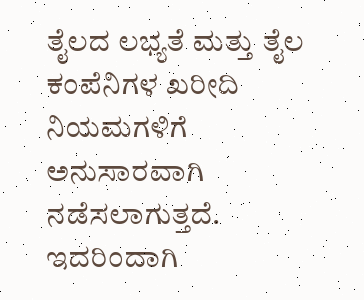ತೈಲದ ಲಭ್ಯತೆ ಮತ್ತು ತೈಲ ಕಂಪೆನಿಗಳ ಖರೀದಿ ನಿಯಮಗಳಿಗೆ ಅನುಸಾರವಾಗಿ ನಡೆಸಲಾಗುತ್ತದೆ. ಇದರಿಂದಾಗಿ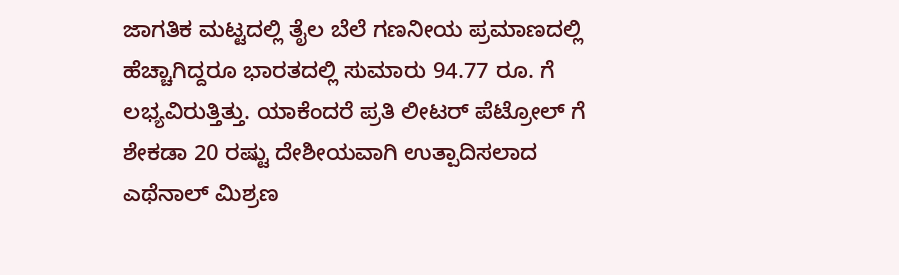ಜಾಗತಿಕ ಮಟ್ಟದಲ್ಲಿ ತೈಲ ಬೆಲೆ ಗಣನೀಯ ಪ್ರಮಾಣದಲ್ಲಿ ಹೆಚ್ಚಾಗಿದ್ದರೂ ಭಾರತದಲ್ಲಿ ಸುಮಾರು 94.77 ರೂ. ಗೆ ಲಭ್ಯವಿರುತ್ತಿತ್ತು. ಯಾಕೆಂದರೆ ಪ್ರತಿ ಲೀಟರ್ ಪೆಟ್ರೋಲ್ ಗೆ ಶೇಕಡಾ 20 ರಷ್ಟು ದೇಶೀಯವಾಗಿ ಉತ್ಪಾದಿಸಲಾದ ಎಥೆನಾಲ್ ಮಿಶ್ರಣ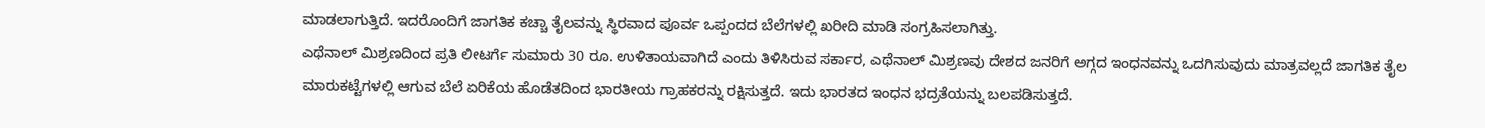ಮಾಡಲಾಗುತ್ತಿದೆ. ಇದರೊಂದಿಗೆ ಜಾಗತಿಕ ಕಚ್ಚಾ ತೈಲವನ್ನು ಸ್ಥಿರವಾದ ಪೂರ್ವ ಒಪ್ಪಂದದ ಬೆಲೆಗಳಲ್ಲಿ ಖರೀದಿ ಮಾಡಿ ಸಂಗ್ರಹಿಸಲಾಗಿತ್ತು.
ಎಥೆನಾಲ್ ಮಿಶ್ರಣದಿಂದ ಪ್ರತಿ ಲೀಟರ್ಗೆ ಸುಮಾರು 30 ರೂ. ಉಳಿತಾಯವಾಗಿದೆ ಎಂದು ತಿಳಿಸಿರುವ ಸರ್ಕಾರ, ಎಥೆನಾಲ್ ಮಿಶ್ರಣವು ದೇಶದ ಜನರಿಗೆ ಅಗ್ಗದ ಇಂಧನವನ್ನು ಒದಗಿಸುವುದು ಮಾತ್ರವಲ್ಲದೆ ಜಾಗತಿಕ ತೈಲ ಮಾರುಕಟ್ಟೆಗಳಲ್ಲಿ ಆಗುವ ಬೆಲೆ ಏರಿಕೆಯ ಹೊಡೆತದಿಂದ ಭಾರತೀಯ ಗ್ರಾಹಕರನ್ನು ರಕ್ಷಿಸುತ್ತದೆ. ಇದು ಭಾರತದ ಇಂಧನ ಭದ್ರತೆಯನ್ನು ಬಲಪಡಿಸುತ್ತದೆ.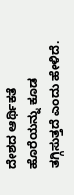ದೇಶದ ಆರ್ಥಿಕತೆ ಹೊರೆಯನ್ನು ಕೂಡ ತಗ್ಗಿಸುತ್ತದೆ ಎಂದು ಹೇಳಿದೆ.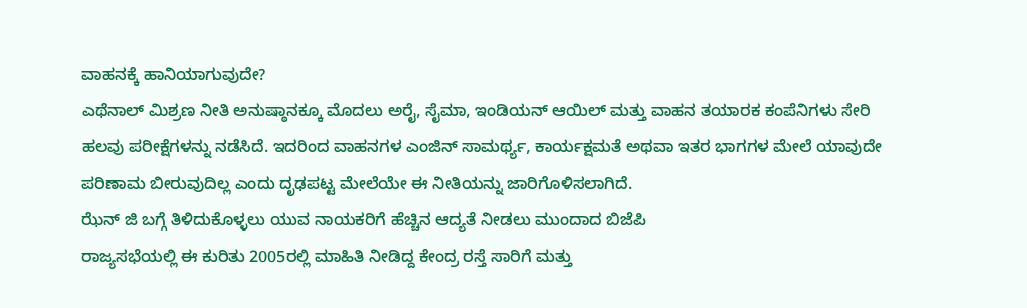ವಾಹನಕ್ಕೆ ಹಾನಿಯಾಗುವುದೇ?
ಎಥೆನಾಲ್ ಮಿಶ್ರಣ ನೀತಿ ಅನುಷ್ಠಾನಕ್ಕೂ ಮೊದಲು ಅರೈ, ಸೈಮಾ, ಇಂಡಿಯನ್ ಆಯಿಲ್ ಮತ್ತು ವಾಹನ ತಯಾರಕ ಕಂಪೆನಿಗಳು ಸೇರಿ ಹಲವು ಪರೀಕ್ಷೆಗಳನ್ನು ನಡೆಸಿದೆ. ಇದರಿಂದ ವಾಹನಗಳ ಎಂಜಿನ್ ಸಾಮರ್ಥ್ಯ, ಕಾರ್ಯಕ್ಷಮತೆ ಅಥವಾ ಇತರ ಭಾಗಗಳ ಮೇಲೆ ಯಾವುದೇ ಪರಿಣಾಮ ಬೀರುವುದಿಲ್ಲ ಎಂದು ದೃಢಪಟ್ಟ ಮೇಲೆಯೇ ಈ ನೀತಿಯನ್ನು ಜಾರಿಗೊಳಿಸಲಾಗಿದೆ.
ಝೆನ್ ಜಿ ಬಗ್ಗೆ ತಿಳಿದುಕೊಳ್ಳಲು ಯುವ ನಾಯಕರಿಗೆ ಹೆಚ್ಚಿನ ಆದ್ಯತೆ ನೀಡಲು ಮುಂದಾದ ಬಿಜೆಪಿ
ರಾಜ್ಯಸಭೆಯಲ್ಲಿ ಈ ಕುರಿತು 2005ರಲ್ಲಿ ಮಾಹಿತಿ ನೀಡಿದ್ದ ಕೇಂದ್ರ ರಸ್ತೆ ಸಾರಿಗೆ ಮತ್ತು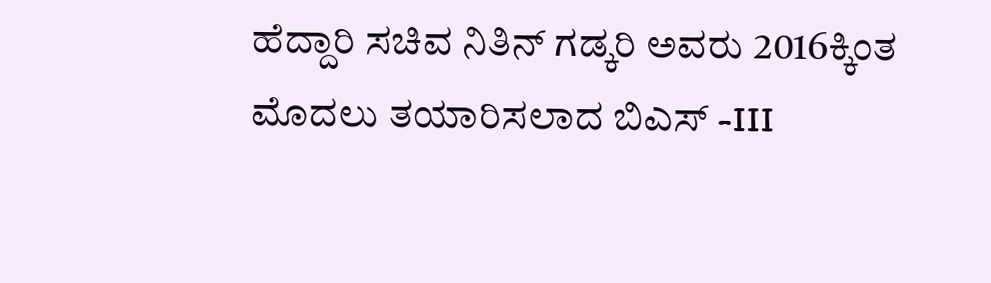ಹೆದ್ದಾರಿ ಸಚಿವ ನಿತಿನ್ ಗಡ್ಕರಿ ಅವರು 2016ಕ್ಕಿಂತ ಮೊದಲು ತಯಾರಿಸಲಾದ ಬಿಎಸ್ -III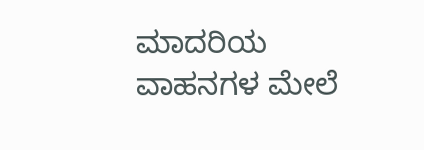ಮಾದರಿಯ ವಾಹನಗಳ ಮೇಲೆ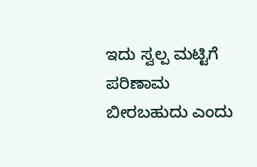ಇದು ಸ್ವಲ್ಪ ಮಟ್ಟಿಗೆ ಪರಿಣಾಮ ಬೀರಬಹುದು ಎಂದು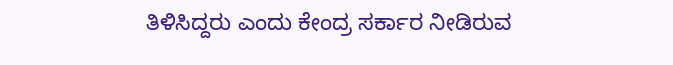ತಿಳಿಸಿದ್ದರು ಎಂದು ಕೇಂದ್ರ ಸರ್ಕಾರ ನೀಡಿರುವ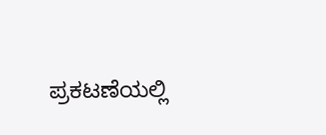ಪ್ರಕಟಣೆಯಲ್ಲಿ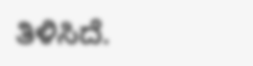ತಿಳಿಸಿದೆ.